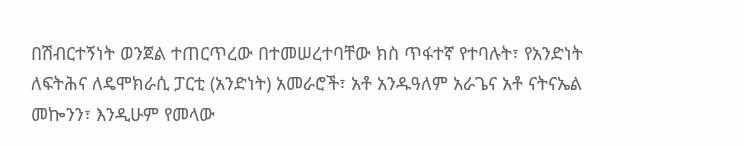በሽብርተኝነት ወንጀል ተጠርጥረው በተመሠረተባቸው ክስ ጥፋተኛ የተባሉት፣ የአንድነት ለፍትሕና ለዴሞክራሲ ፓርቲ (አንድነት) አመራሮች፣ አቶ አንዱዓለም አራጌና አቶ ናትናኤል መኰንን፣ እንዲሁም የመላው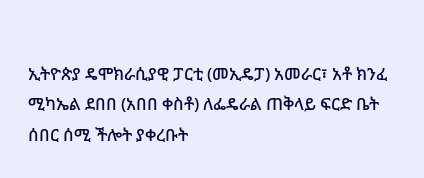ኢትዮጵያ ዴሞክራሲያዊ ፓርቲ (መኢዴፓ) አመራር፣ አቶ ክንፈ ሚካኤል ደበበ (አበበ ቀስቶ) ለፌዴራል ጠቅላይ ፍርድ ቤት ሰበር ሰሚ ችሎት ያቀረቡት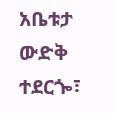አቤቱታ ውድቅ ተደርጐ፣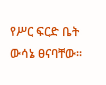የሥር ፍርድ ቤት ውሳኔ ፀናባቸው፡፡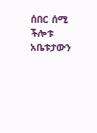ሰበር ሰሚ ችሎቱ አቤቱታውን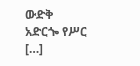ውድቅ አድርጐ የሥር […]